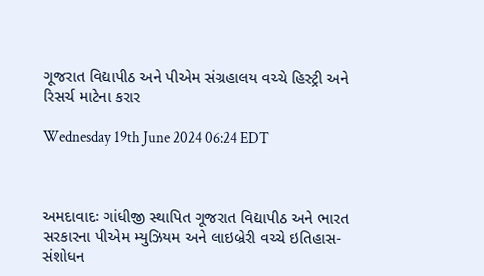ગૂજરાત વિદ્યાપીઠ અને પીએમ સંગ્રહાલય વચ્ચે હિસ્ટ્રી અને રિસર્ચ માટેના કરાર

Wednesday 19th June 2024 06:24 EDT



અમદાવાદઃ ગાંધીજી સ્થાપિત ગૂજરાત વિદ્યાપીઠ અને ભારત સરકારના પીએમ મ્યુઝિયમ અને લાઇબ્રેરી વચ્ચે ઇતિહાસ-સંશોધન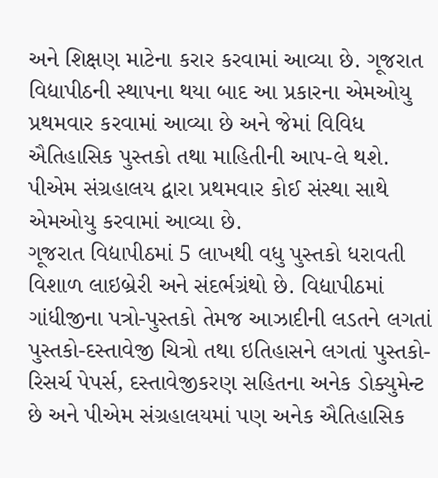અને શિક્ષણ માટેના કરાર કરવામાં આવ્યા છે. ગૂજરાત વિદ્યાપીઠની સ્થાપના થયા બાદ આ પ્રકારના એમઓયુ પ્રથમવાર કરવામાં આવ્યા છે અને જેમાં વિવિધ ઐતિહાસિક પુસ્તકો તથા માહિતીની આપ-લે થશે. પીએમ સંગ્રહાલય દ્વારા પ્રથમવાર કોઈ સંસ્થા સાથે એમઓયુ કરવામાં આવ્યા છે.
ગૂજરાત વિદ્યાપીઠમાં 5 લાખથી વધુ પુસ્તકો ધરાવતી વિશાળ લાઇબ્રેરી અને સંદર્ભગ્રંથો છે. વિદ્યાપીઠમાં ગાંધીજીના પત્રો-પુસ્તકો તેમજ આઝાદીની લડતને લગતાં પુસ્તકો-દસ્તાવેજી ચિત્રો તથા ઇતિહાસને લગતાં પુસ્તકો- રિસર્ચ પેપર્સ, દસ્તાવેજીકરણ સહિતના અનેક ડોક્યુમેન્ટ છે અને પીએમ સંગ્રહાલયમાં પણ અનેક ઐતિહાસિક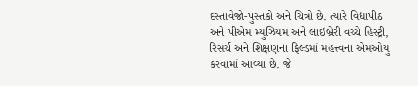દસ્તાવેજો-પુસ્તકો અને ચિત્રો છે. ત્યારે વિદ્યાપીઠ અને પીએમ મ્યુઝિયમ અને લાઇબ્રેરી વચ્ચે હિસ્ટ્રી, રિસર્ચ અને શિક્ષણના ફિલ્ડમાં મહત્ત્વના એમઓયુ કરવામાં આવ્યા છે. જે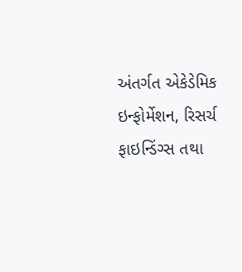અંતર્ગત એકેડેમિક ઇન્ફોર્મેશન, રિસર્ચ ફાઇન્ડિંગ્સ તથા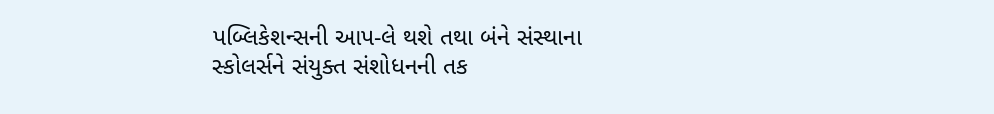પબ્લિકેશન્સની આપ-લે થશે તથા બંને સંસ્થાના સ્કોલર્સને સંયુક્ત સંશોધનની તક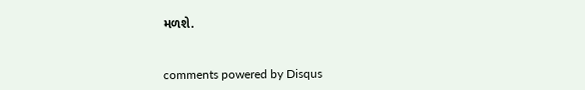મળશે.


comments powered by Disqus